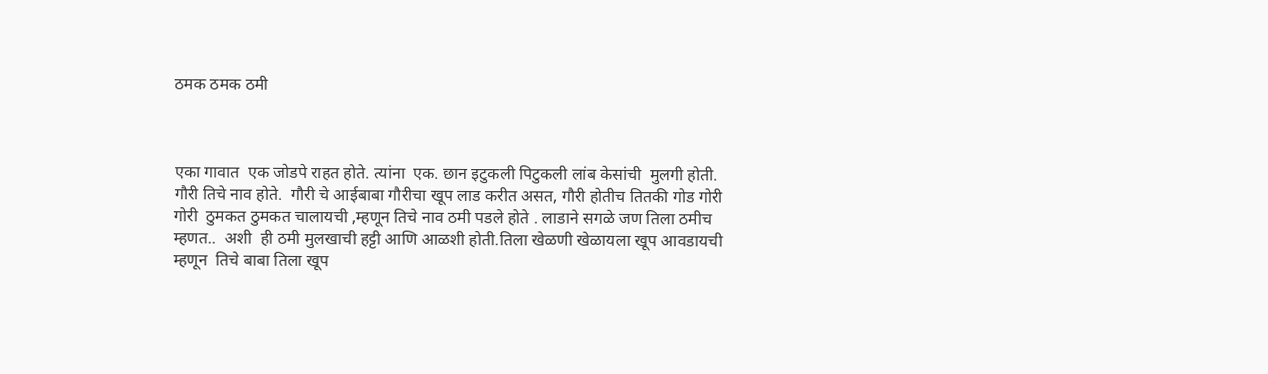ठमक ठमक ठमी



एका गावात  एक जोडपे राहत होते. त्यांना  एक. छान इटुकली पिटुकली लांब केसांची  मुलगी होती. गौरी तिचे नाव होते.  गौरी चे आईबाबा गौरीचा खूप लाड करीत असत, गौरी होतीच तितकी गोड गोरी गोरी  ठुमकत ठुमकत चालायची ,म्हणून तिचे नाव ठमी पडले होते . लाडाने सगळे जण तिला ठमीच  म्हणत..  अशी  ही ठमी मुलखाची हट्टी आणि आळशी‌ होती.तिला खेळणी खेळायला खूप आवडायची म्हणून  तिचे बाबा तिला खूप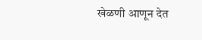खेळणी आणून देत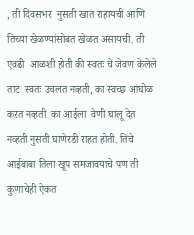, ती दिवसभर  नुसती खात राहायची आणि तिच्या खेळण्यांसोबत खेळत असायची. ती एवढी  आळशी होती की स्वतः चे जेवण केलेले ताट  स्वतः उचलत नव्हती, का स्वच्छ आंघोळ करत नव्हती  का आईला  वेणी घालू देत नव्हती नुसती घाणेरडी राहत होती. तिचे आईबाबा तिला खूप समजावयाचे पण ती कुणाचेही ऐकत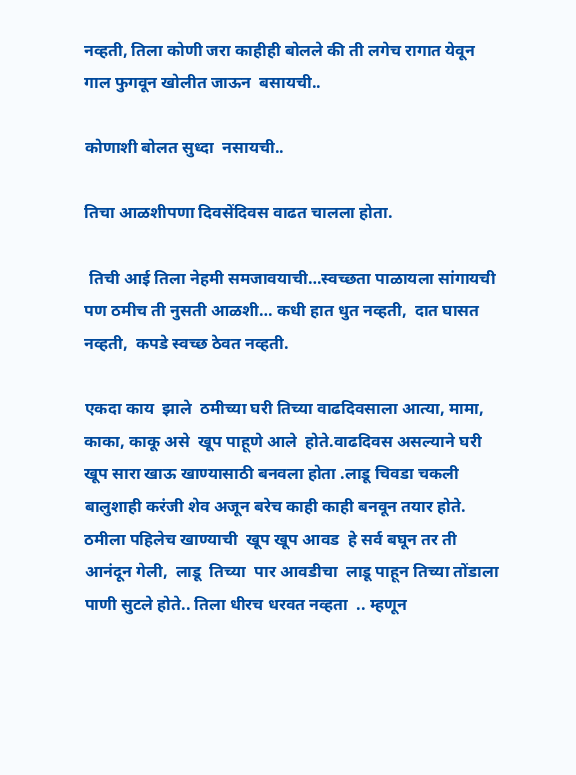नव्हती, तिला कोणी जरा काहीही बोलले की ती लगेच रागात येवून गाल फुगवून खोलीत जाऊन  बसायची..

कोणाशी बोलत सुध्दा  नसायची..

तिचा आळशीपणा दिवसेंदिवस वाढत चालला होता.

 तिची आई तिला नेहमी समजावयाची…स्वच्छता पाळायला सांगायची पण ठमीच ती नुसती आळशी… कधी हात धुत नव्हती,  दात घासत नव्हती,  कपडे स्वच्छ ठेवत नव्हती.

एकदा काय  झाले  ठमीच्या घरी तिच्या वाढदिवसाला आत्या, मामा, काका, काकू असे  खूप पाहूणे आले  होते.वाढदिवस असल्याने घरी खूप सारा खाऊ खाण्यासाठी बनवला होता .लाडू चिवडा चकली बालुशाही करंजी शेव अजून बरेच काही काही बनवून तयार होते.  ठमीला पहिलेच खाण्याची  खूप खूप आवड  हे सर्व बघून तर ती  आनंदून गेली,  लाडू  तिच्या  पार आवडीचा  लाडू पाहून तिच्या तोंडाला पाणी सुटले होते.. तिला धीरच धरवत नव्हता  .. म्हणून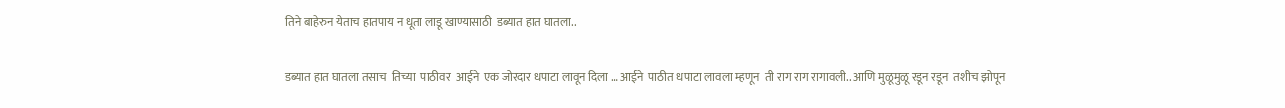तिने बाहेरुन येताच हातपाय न धूता लाडू खाण्यासाठी  डब्यात हात घातला..

डब्यात हात घातला तसाच  तिच्या  पाठीवर  आईने  एक जोरदार धपाटा लावून दिला … आईने  पाठीत धपाटा लावला म्हणून  ती राग राग रागावली.. आणि मुळूमुळू रडून रडून  तशीच झोपून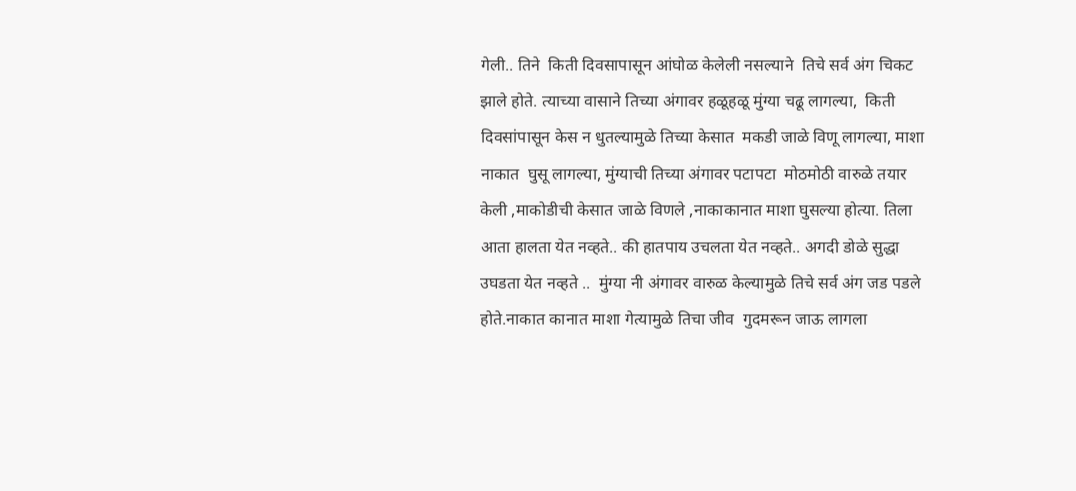गेली.. तिने  किती दिवसापासून आंघोळ केलेली नसल्याने  तिचे सर्व अंग चिकट झाले होते. त्याच्या वासाने तिच्या अंगावर हळूहळू मुंग्या चढू लागल्या,  किती दिवसांपासून केस न धुतल्यामुळे तिच्या केसात  मकडी जाळे विणू लागल्या, माशा नाकात  घुसू लागल्या, मुंग्याची तिच्या अंगावर पटापटा  मोठमोठी वारुळे तयार  केली ,माकोडीची केसात जाळे विणले ,नाकाकानात माशा घुसल्या होत्या. तिला आता हालता येत नव्हते.. की हातपाय उचलता येत नव्हते.. अगदी डोळे सुद्धा उघडता येत नव्हते ..  मुंग्या नी अंगावर वारुळ केल्यामुळे तिचे सर्व अंग जड पडले होते.नाकात कानात माशा गेत्यामुळे तिचा जीव  गुदमरून जाऊ लागला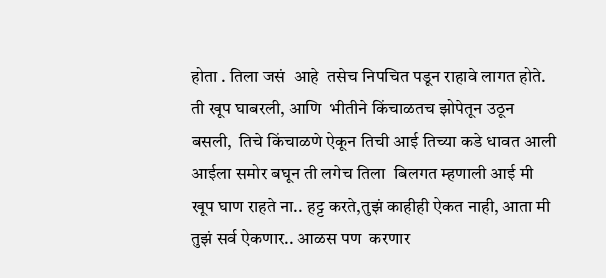होता . तिला जसं  आहे  तसेच निपचित पडून राहावे लागत होते. ती खूप घाबरली, आणि  भीतीने किंचाळतच झोपेतून उठून  बसली,  तिचे किंचाळणे ऐकून तिची आई तिच्या कडे धावत आली आईला समोर बघून ती लगेच तिला  बिलगत म्हणाली आई मी खूप घाण राहते ना.. हट्ट करते,तुझं काहीही ऐकत नाही, आता मी तुझं सर्व ऐकणार.. आळस पण  करणार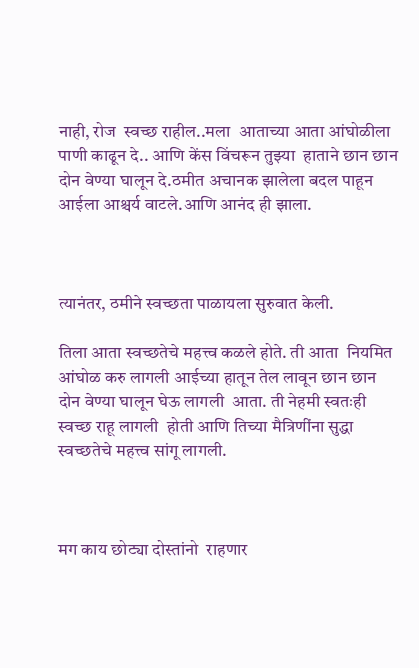नाही, रोज  स्वच्छ राहील..मला  आताच्या आता आंघोळीला पाणी काढून दे.. आणि केंस विंचरून तुझ्या  हाताने छान छान दोन वेण्या घालून दे.ठमीत अचानक झालेला बदल पाहून आईला आश्चर्य वाटले.आणि आनंद ही झाला.



त्यानंतर, ठमीने स्वच्छता पाळायला सुरुवात केली.

तिला आता स्वच्छतेचे महत्त्व कळले होते. ती आता  नियमित आंघोळ करु लागली आईच्या हातून तेल लावून छान छान दोन वेण्या घालून घेऊ लागली  आता. ती नेहमी स्वतःही स्वच्छ राहू लागली  होती आणि तिच्या मैत्रिणींना सुद्धा स्वच्छतेचे महत्त्व सांगू लागली.



मग काय छोट्या दोस्तांनो  राहणार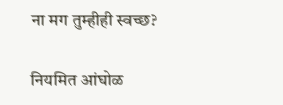ना मग तुम्हीही स्वच्छ?

नियमित आंघोळ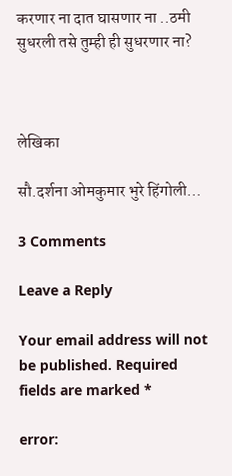करणार ना दात घासणार ना ..ठमी सुधरली तसे तुम्ही ही सुधरणार ना?



लेखिका

सौ.दर्शना ओमकुमार भुरे हिंगोली…

3 Comments

Leave a Reply

Your email address will not be published. Required fields are marked *

error: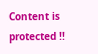Content is protected !!